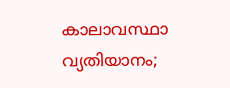കാലാവസ്ഥാ വ്യതിയാനം;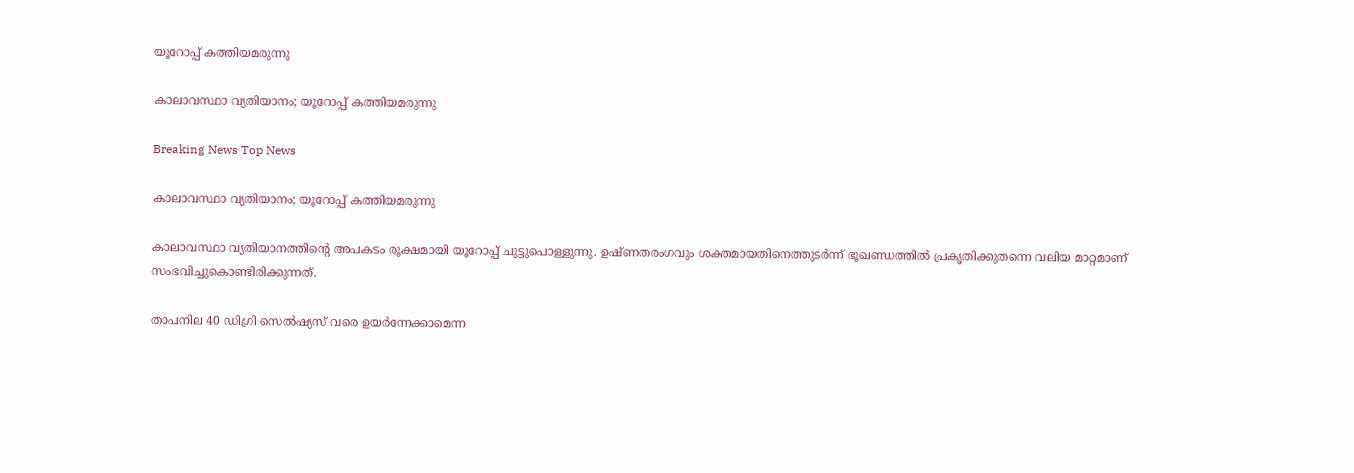യൂറോപ്പ് കത്തിയമരുന്നു

കാലാവസ്ഥാ വ്യതിയാനം; യൂറോപ്പ് കത്തിയമരുന്നു

Breaking News Top News

കാലാവസ്ഥാ വ്യതിയാനം; യൂറോപ്പ് കത്തിയമരുന്നു

കാലാവസ്ഥാ വ്യതിയാനത്തിന്റെ അപകടം രൂക്ഷമായി യൂറോപ്പ് ചുട്ടുപൊള്ളുന്നു. ഉഷ്ണതരംഗവും ശക്തമായതിനെത്തുടര്‍ന്ന് ഭൂഖണ്ഡത്തില്‍ പ്രകൃതിക്കുതന്നെ വലിയ മാറ്റമാണ് സംഭവിച്ചുകൊണ്ടിരിക്കുന്നത്.

താപനില 40 ഡിഗ്രി സെല്‍ഷ്യസ് വരെ ഉയര്‍ന്നേക്കാമെന്ന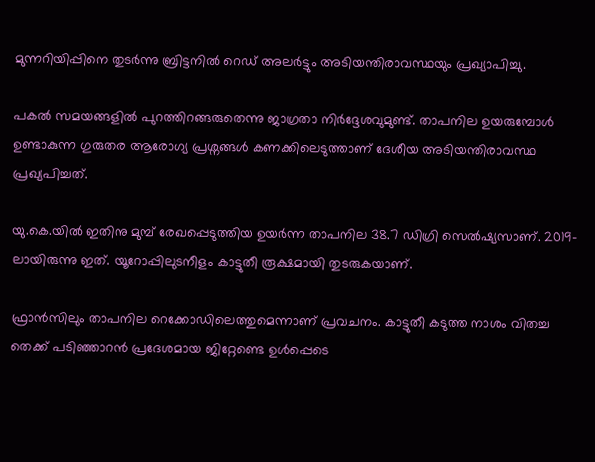മുന്നറിയിപ്പിനെ തുടര്‍ന്നു ബ്രിട്ടനില്‍ റെഡ് അലര്‍ട്ടും അടിയന്തിരാവസ്ഥയും പ്രഖ്യാപിച്ചു.

പകല്‍ സമയങ്ങളില്‍ പുറത്തിറങ്ങരുതെന്നു ജാഗ്രതാ നിര്‍ദ്ദേശവുമുണ്ട്. താപനില ഉയരുമ്പോള്‍ ഉണ്ടാകുന്ന ഗുരുതര ആരോഗ്യ പ്രശ്നങ്ങള്‍ കണക്കിലെടുത്താണ് ദേശീയ അടിയന്തിരാവസ്ഥ പ്രഖ്യപിച്ചത്.

യു.കെ.യില്‍ ഇതിനു മുമ്പ് രേഖപ്പെടുത്തിയ ഉയര്‍ന്ന താപനില 38.7 ഡിഗ്രി സെല്‍ഷ്യസാണ്. 2019-ലായിരുന്നു ഇത്. യൂറോപ്പിലുടനീളം കാട്ടുതീ രൂക്ഷമായി തുടരുകയാണ്.

ഫ്രാന്‍സിലും താപനില റെക്കോഡിലെത്തുമെന്നാണ് പ്രവചനം. കാട്ടുതീ കടുത്ത നാശം വിതച്ച തെക്ക് പടിഞ്ഞാറന്‍ പ്രദേശമായ ജിറ്റേണ്ടെ ഉള്‍പ്പെടെ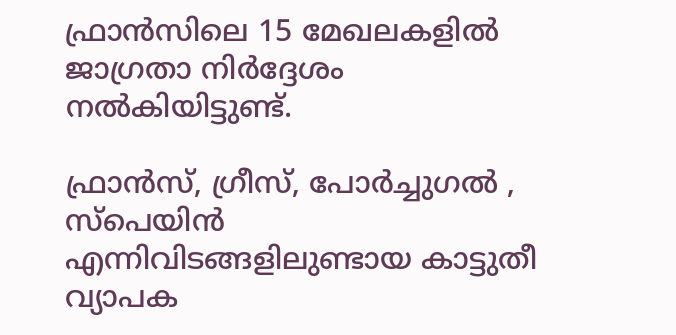ഫ്രാന്‍സിലെ 15 മേഖലകളില്‍ ജാഗ്രതാ നിര്‍ദ്ദേശം നല്‍കിയിട്ടുണ്ട്.

ഫ്രാന്‍സ്, ഗ്രീസ്, പോര്‍ച്ചുഗല്‍ ‍, സ്പെയിന്‍ എന്നിവിടങ്ങളിലുണ്ടായ കാട്ടുതീ വ്യാപക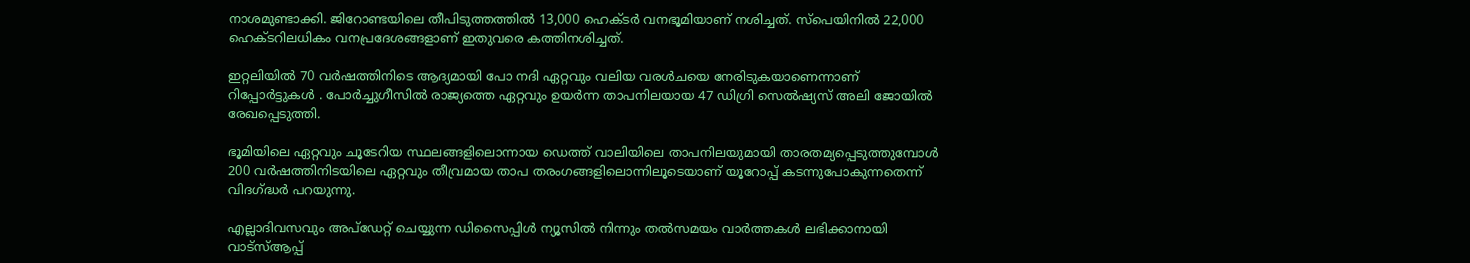നാശമുണ്ടാക്കി. ജിറോണ്ടയിലെ തീപിടുത്തത്തില്‍ 13,000 ഹെക്ടര്‍ വനഭൂമിയാണ് നശിച്ചത്. സ്പെയിനില്‍ 22,000 ഹെക്ടറിലധികം വനപ്രദേശങ്ങളാണ് ഇതുവരെ കത്തിനശിച്ചത്.

ഇറ്റലിയില്‍ 70 വര്‍ഷത്തിനിടെ ആദ്യമായി പോ നദി ഏറ്റവും വലിയ വരള്‍ചയെ നേരിടുകയാണെന്നാണ് റിപ്പോര്‍ട്ടുകള്‍ ‍. പോര്‍ച്ചുഗീസില്‍ രാജ്യത്തെ ഏറ്റവും ഉയര്‍ന്ന താപനിലയായ 47 ഡിഗ്രി സെല്‍ഷ്യസ് അലി ജോയില്‍ രേഖപ്പെടുത്തി.

ഭൂമിയിലെ ഏറ്റവും ചൂടേറിയ സ്ഥലങ്ങളിലൊന്നായ ഡെത്ത് വാലിയിലെ താപനിലയുമായി താരതമ്യപ്പെടുത്തുമ്പോള്‍ 200 വര്‍ഷത്തിനിടയിലെ ഏറ്റവും തീവ്രമായ താപ തരംഗങ്ങളിലൊന്നിലൂടെയാണ് യൂറോപ്പ് കടന്നുപോകുന്നതെന്ന് വിദഗ്ദ്ധര്‍ പറയുന്നു.

എല്ലാദിവസവും അപ്ഡേറ്റ് ചെയ്യുന്ന ഡിസൈപ്പിൾ ന്യൂസിൽ നിന്നും തൽസമയം വാർത്തകൾ ലഭിക്കാനായി വാട്സ്ആപ്പ്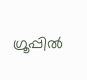ഗ്രൂപ്പിൽ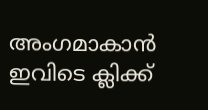അംഗമാകാൻ ഇവിടെ ക്ലിക്ക്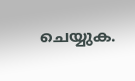ചെയ്യുക.